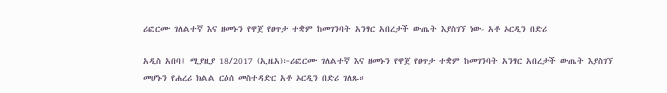ሪፎርሙ ገለልተኛ እና ዘመኑን የዋጀ የፀጥታ ተቋም ከመገንባት አንፃር አበረታች ውጤት እያስገኘ ነው- አቶ ኦርዲን በድሪ

አዲስ አበባ፤ ሚያዚያ 18/2017 (ኢዜአ)፦ሪፎርሙ ገለልተኛ እና ዘመኑን የዋጀ የፀጥታ ተቋም ከመገንባት አንፃር አበረታች ውጤት እያስገኘ መሆኑን የሐረሪ ክልል ርዕሰ መስተዳድር አቶ ኦርዲን በድሪ ገለጹ።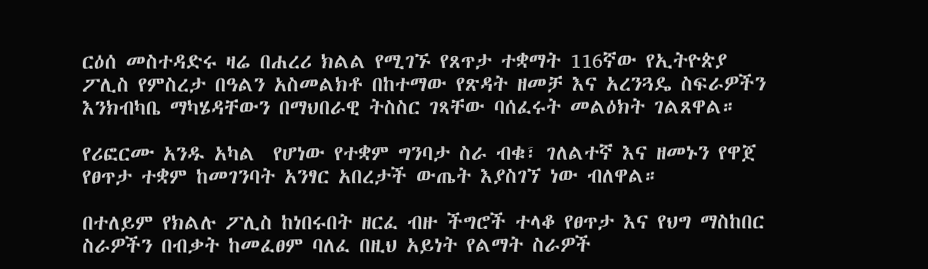ርዕሰ መስተዳድሩ ዛሬ በሐረሪ ክልል የሚገኙ የጸጥታ ተቋማት 116ኛው የኢትዮጵያ ፖሊስ የምስረታ በዓልን አስመልክቶ በከተማው የጽዳት ዘመቻ እና አረንጓዴ ስፍራዎችን እንክብካቤ ማካሄዳቸውን በማህበራዊ ትስስር ገጻቸው ባሰፈሩት መልዕክት ገልጸዋል።

የሪፎርሙ አንዱ አካል  የሆነው የተቋም ግንባታ ስራ ብቁ፣ ገለልተኛ እና ዘመኑን የዋጀ የፀጥታ ተቋም ከመገንባት አንፃር አበረታች ውጤት እያስገኘ ነው ብለዋል።

በተለይም የክልሉ ፖሊስ ከነበሩበት ዘርፈ ብዙ ችግሮች ተላቆ የፀጥታ እና የህግ ማስከበር ስራዎችን በብቃት ከመፈፀም ባለፈ በዚህ አይነት የልማት ስራዎች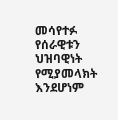መሳየተፉ የሰራዊቱን ህዝባዊነት የሚያመላክት እንደሆነም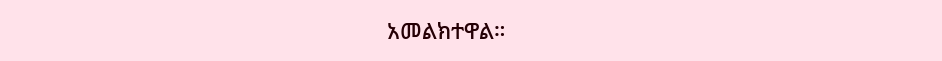አመልክተዋል።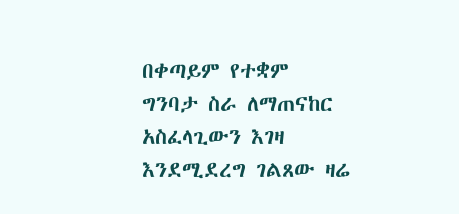በቀጣይም የተቋም ግንባታ ስራ ለማጠናከር አስፈላጊውን እገዛ እንደሚደረግ ገልጸው ዛሬ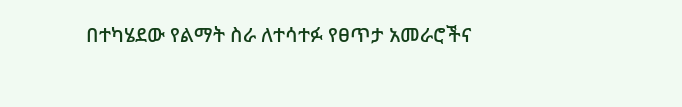በተካሄደው የልማት ስራ ለተሳተፉ የፀጥታ አመራሮችና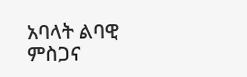አባላት ልባዊ ምስጋና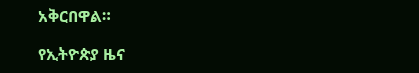አቅርበዋል።

የኢትዮጵያ ዜና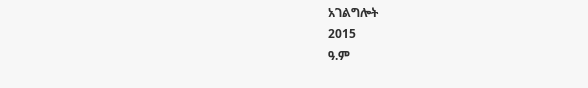አገልግሎት
2015
ዓ.ም